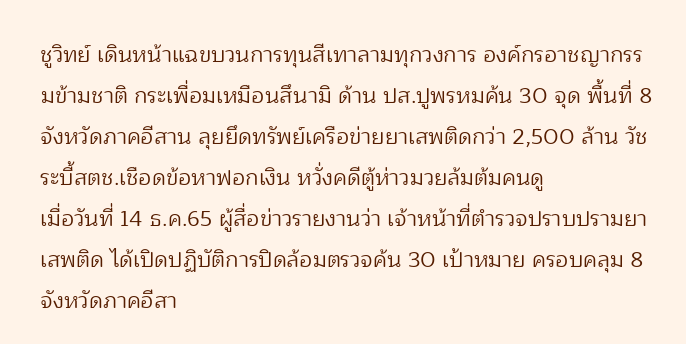ชูวิทย์ เดินหน้าแฉขบวนการทุนสีเทาลามทุกวงการ องค์กรอาชญากรรมข้ามชาติ กระเพื่อมเหมือนสึนามิ ด้าน ปส.ปูพรหมค้น 30 จุด พื้นที่ 8 จังหวัดภาคอีสาน ลุยยึดทรัพย์เครือข่ายยาเสพติดกว่า 2,500 ล้าน วัชระบี้สตช.เชือดข้อหาฟอกเงิน หวั่งคดีตู้ห่าวมวยล้มต้มคนดู
เมื่อวันที่ 14 ธ.ค.65 ผู้สื่อข่าวรายงานว่า เจ้าหน้าที่ตำรวจปราบปรามยาเสพติด ได้เปิดปฏิบัติการปิดล้อมตรวจค้น 30 เป้าหมาย ครอบคลุม 8 จังหวัดภาคอีสา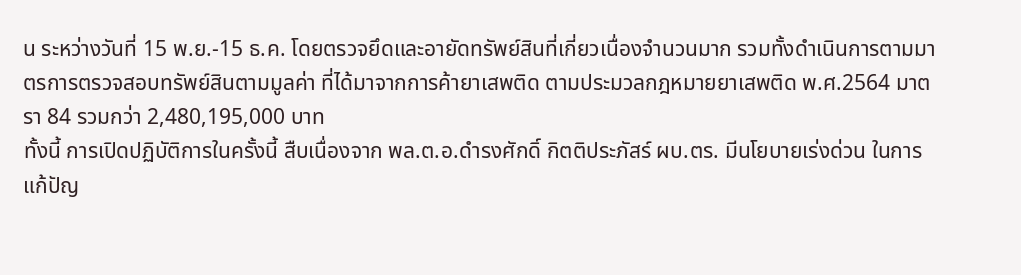น ระหว่างวันที่ 15 พ.ย.-15 ธ.ค. โดยตรวจยึดและอายัดทรัพย์สินที่เกี่ยวเนื่องจำนวนมาก รวมทั้งดำเนินการตามมาตรการตรวจสอบทรัพย์สินตามมูลค่า ที่ได้มาจากการค้ายาเสพติด ตามประมวลกฎหมายยาเสพติด พ.ศ.2564 มาตรา 84 รวมกว่า 2,480,195,000 บาท
ทั้งนี้ การเปิดปฏิบัติการในครั้งนี้ สืบเนื่องจาก พล.ต.อ.ดำรงศักดิ์ กิตติประภัสร์ ผบ.ตร. มีนโยบายเร่งด่วน ในการแก้ปัญ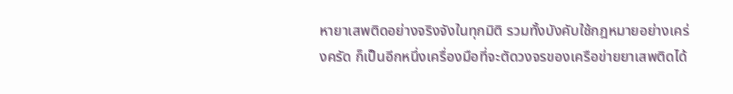หายาเสพติดอย่างจริงจังในทุกมิติ รวมทั้งบังคับใช้กฎหมายอย่างเคร่งครัด ก็เป็นอีกหนึ่งเครื่องมือที่จะตัดวงจรของเครือข่ายยาเสพติดได้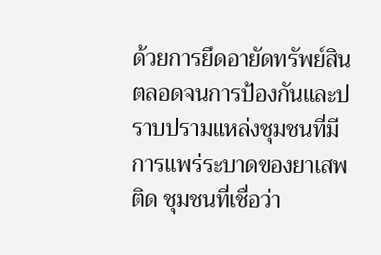ด้วยการยึดอายัดทรัพย์สินตลอดจนการป้องกันและปราบปรามแหล่งชุมชนที่มีการแพร่ระบาดของยาเสพติด ชุมชนที่เชื่อว่า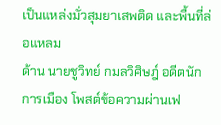เป็นแหล่งมั่วสุมยาเสพติด และพื้นที่ล่อแหลม
ด้าน นายชูวิทย์ กมลวิศิษฎ์ อดีตนักการเมือง โพสต์ข้อความผ่านเฟ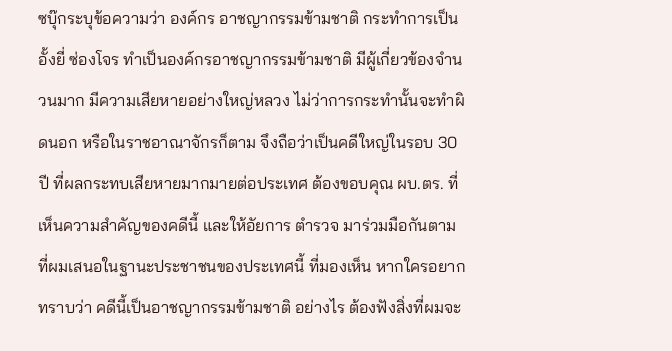ซบุ๊กระบุข้อความว่า องค์กร อาชญากรรมข้ามชาติ กระทำการเป็น อั้งยี่ ซ่องโจร ทำเป็นองค์กรอาชญากรรมข้ามชาติ มีผู้เกี่ยวข้องจำนวนมาก มีความเสียหายอย่างใหญ่หลวง ไม่ว่าการกระทำนั้นจะทำผิดนอก หรือในราชอาณาจักรก็ตาม จึงถือว่าเป็นคดีใหญ่ในรอบ 30 ปี ที่ผลกระทบเสียหายมากมายต่อประเทศ ต้องขอบคุณ ผบ.ตร. ที่เห็นความสำคัญของคดีนี้ และให้อัยการ ตำรวจ มาร่วมมือกันตามที่ผมเสนอในฐานะประชาชนของประเทศนี้ ที่มองเห็น หากใครอยากทราบว่า คดีนี้เป็นอาชญากรรมข้ามชาติ อย่างไร ต้องฟังสิ่งที่ผมจะ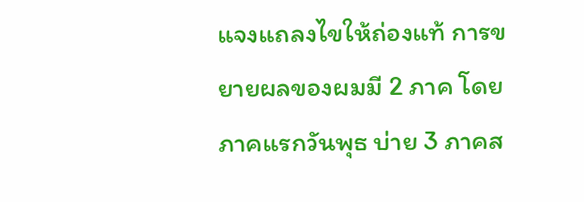แจงแถลงไขให้ถ่องแท้ การขยายผลของผมมี 2 ภาค โดยภาคแรกวันพุธ บ่าย 3 ภาคส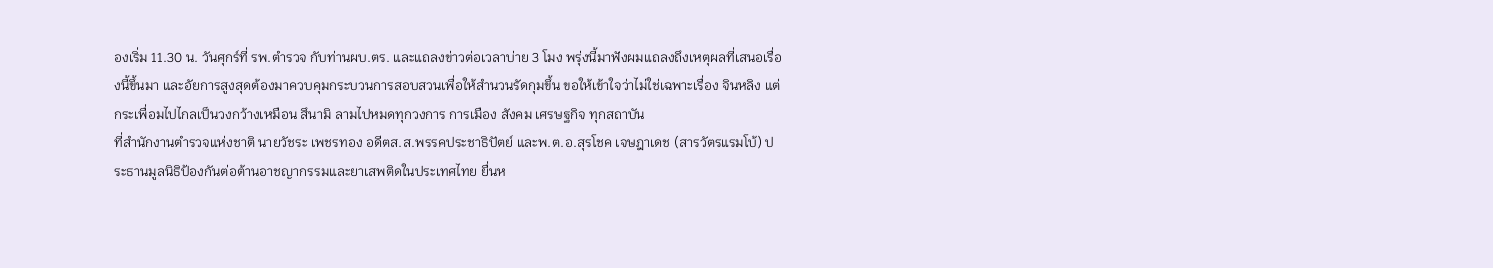องเริ่ม 11.30 น. วันศุกร์ที่ รพ.ตำรวจ กับท่านผบ.ตร. และแถลงข่าวต่อเวลาบ่าย 3 โมง พรุ่งนี้มาฟังผมแถลงถึงเหตุผลที่เสนอเรื่องนี้ขึ้นมา และอัยการสูงสุดต้องมาควบคุมกระบวนการสอบสวนเพื่อให้สำนวนรัดกุมขึ้น ขอให้เข้าใจว่าไม่ใช่เฉพาะเรื่อง จินหลิง แต่กระเพื่อมไปไกลเป็นวงกว้างเหมือน สึนามิ ลามไปหมดทุกวงการ การเมือง สังคม เศรษฐกิจ ทุกสถาบัน
ที่สำนักงานตำรวจแห่งชาติ นายวัชระ เพชรทอง อดีตส.ส.พรรคประชาธิปัตย์ และพ.ต.อ.สุรโชค เจษฎาเดช (สารวัตรแรมโบ้) ประธานมูลนิธิป้องกันต่อต้านอาชญากรรมและยาเสพติดในประเทศไทย ยื่นห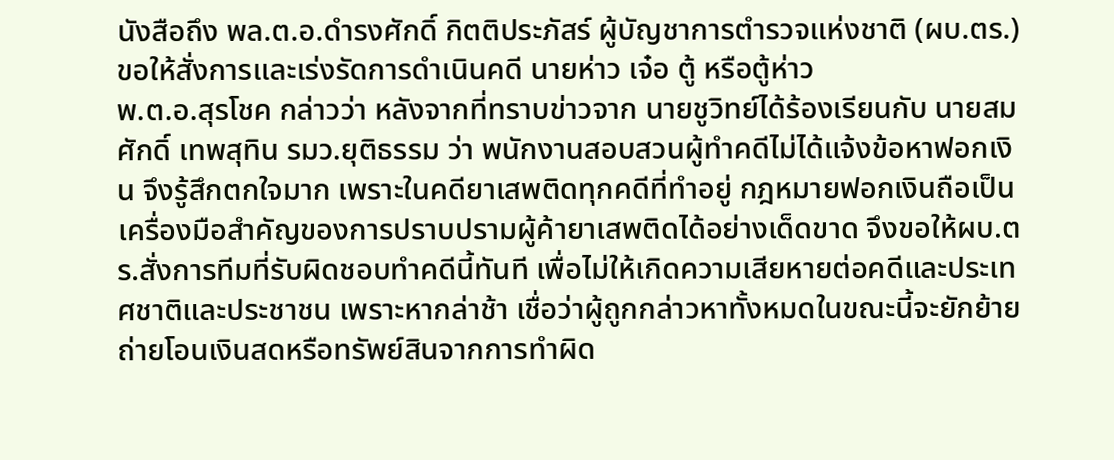นังสือถึง พล.ต.อ.ดำรงศักดิ์ กิตติประภัสร์ ผู้บัญชาการตํารวจแห่งชาติ (ผบ.ตร.) ขอให้สั่งการและเร่งรัดการดำเนินคดี นายห่าว เจ๋อ ตู้ หรือตู้ห่าว
พ.ต.อ.สุรโชค กล่าวว่า หลังจากที่ทราบข่าวจาก นายชูวิทย์ได้ร้องเรียนกับ นายสมศักดิ์ เทพสุทิน รมว.ยุติธรรม ว่า พนักงานสอบสวนผู้ทำคดีไม่ได้แจ้งข้อหาฟอกเงิน จึงรู้สึกตกใจมาก เพราะในคดียาเสพติดทุกคดีที่ทำอยู่ กฎหมายฟอกเงินถือเป็นเครื่องมือสำคัญของการปราบปรามผู้ค้ายาเสพติดได้อย่างเด็ดขาด จึงขอให้ผบ.ตร.สั่งการทีมที่รับผิดชอบทำคดีนี้ทันที เพื่อไม่ให้เกิดความเสียหายต่อคดีและประเทศชาติและประชาชน เพราะหากล่าช้า เชื่อว่าผู้ถูกกล่าวหาทั้งหมดในขณะนี้จะยักย้ายถ่ายโอนเงินสดหรือทรัพย์สินจากการทำผิด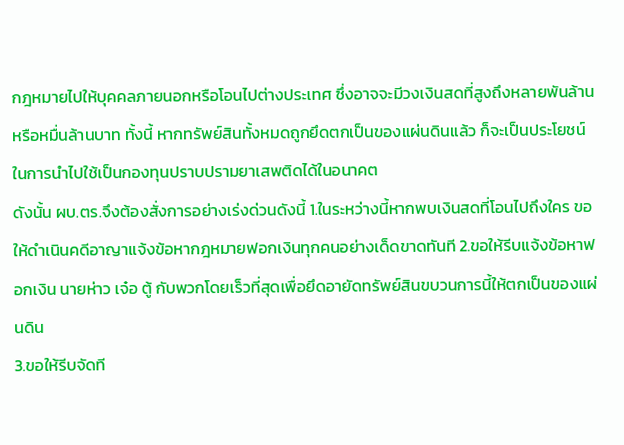กฎหมายไปให้บุคคลภายนอกหรือโอนไปต่างประเทศ ซึ่งอาจจะมีวงเงินสดที่สูงถึงหลายพันล้านหรือหมื่นล้านบาท ทั้งนี้ หากทรัพย์สินทั้งหมดถูกยึดตกเป็นของแผ่นดินแล้ว ก็จะเป็นประโยชน์ในการนำไปใช้เป็นกองทุนปราบปรามยาเสพติดได้ในอนาคต
ดังนั้น ผบ.ตร.จึงต้องสั่งการอย่างเร่งด่วนดังนี้ 1.ในระหว่างนี้หากพบเงินสดที่โอนไปถึงใคร ขอให้ดำเนินคดีอาญาแจ้งข้อหากฎหมายฟอกเงินทุกคนอย่างเด็ดขาดทันที 2.ขอให้รีบแจ้งข้อหาฟอกเงิน นายห่าว เจ๋อ ตู้ กับพวกโดยเร็วที่สุดเพื่อยึดอายัดทรัพย์สินขบวนการนี้ให้ตกเป็นของแผ่นดิน
3.ขอให้รีบจัดที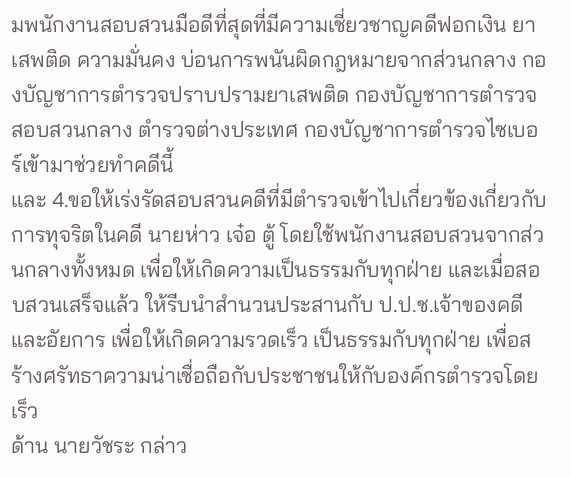มพนักงานสอบสวนมือดีที่สุดที่มีความเชี่ยวชาญคดีฟอกเงิน ยาเสพติด ความมั่นคง บ่อนการพนันผิดกฎหมายจากส่วนกลาง กองบัญชาการตำรวจปราบปรามยาเสพติด กองบัญชาการตำรวจสอบสวนกลาง ตำรวจต่างประเทศ กองบัญชาการตำรวจไซเบอร์เข้ามาช่วยทำคดีนี้
และ 4.ขอให้เร่งรัดสอบสวนคดีที่มีตำรวจเข้าไปเกี่ยวข้องเกี่ยวกับการทุจริตในคดี นายห่าว เจ๋อ ตู้ โดยใช้พนักงานสอบสวนจากส่วนกลางทั้งหมด เพื่อให้เกิดความเป็นธรรมกับทุกฝ่าย และเมื่อสอบสวนเสร็จแล้ว ให้รีบนำสำนวนประสานกับ ป.ป.ช.เจ้าของคดีและอัยการ เพื่อให้เกิดความรวดเร็ว เป็นธรรมกับทุกฝ่าย เพื่อสร้างศรัทธาความน่าเชื่อถือกับประชาชนให้กับองค์กรตำรวจโดยเร็ว
ด้าน นายวัชระ กล่าว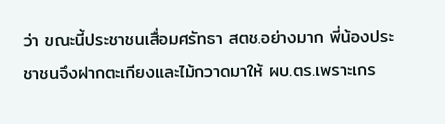ว่า ขณะนี้ประชาชนเสื่อมศรัทธา สตช.อย่างมาก พี่น้องประชาชนจึงฝากตะเกียงและไม้กวาดมาให้ ผบ.ตร.เพราะเกร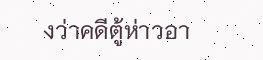งว่าคดีตู้ห่าวอา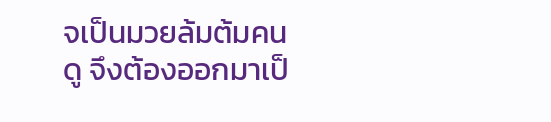จเป็นมวยล้มต้มคนดู จึงต้องออกมาเป็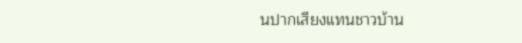นปากเสียงแทนชาวบ้าน